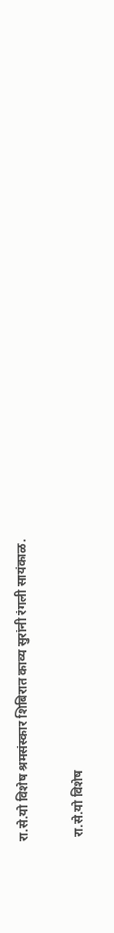रा.से.यो विशेष श्रमसंस्कार शिबिरात काव्य सुरांनी रंगली सायंकाळ.

 रा.से.यो विशेष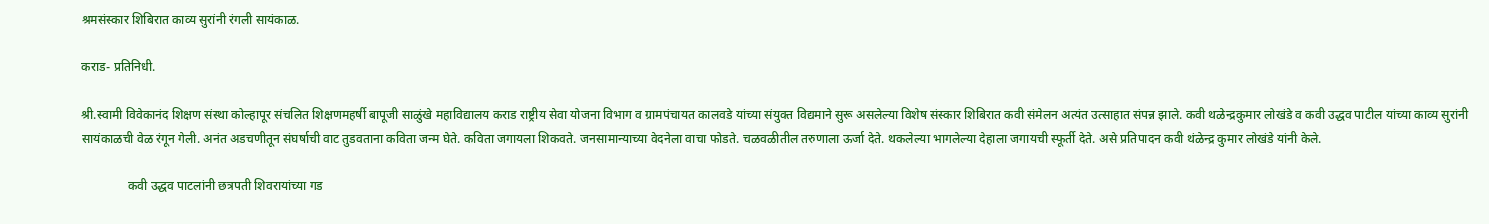श्रमसंस्कार शिबिरात काव्य सुरांनी रंगली सायंकाळ.

कराड- प्रतिनिधी.

श्री.स्वामी विवेकानंद शिक्षण संस्था कोल्हापूर संचलित शिक्षणमहर्षी बापूजी साळुंखे महाविद्यालय कराड राष्ट्रीय सेवा योजना विभाग व ग्रामपंचायत कालवडे यांच्या संयुक्त विद्यमाने सुरू असलेल्या विशेष संस्कार शिबिरात कवी संमेलन अत्यंत उत्साहात संपन्न झाले. कवी थळेन्द्रकुमार लोखंडे व कवी उद्धव पाटील यांच्या काव्य सुरांनी सायंकाळची वेळ रंगून गेली. अनंत अडचणीतून संघर्षाची वाट तुडवताना कविता जन्म घेते. कविता जगायला शिकवते. जनसामान्याच्या वेदनेला वाचा फोडते. चळवळीतील तरुणाला ऊर्जा देते. थकलेल्या भागलेल्या देहाला जगायची स्फूर्ती देते. असे प्रतिपादन कवी थंळेन्द्र कुमार लोखंडे यांनी केले.

               कवी उद्धव पाटलांनी छत्रपती शिवरायांच्या गड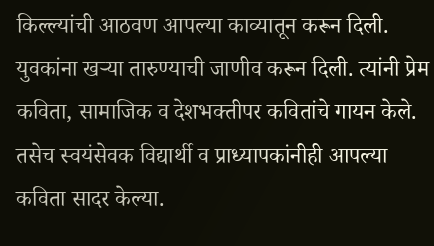किल्ल्यांची आठवण आपल्या काव्यातून करून दिली. युवकांना खऱ्या तारुण्याची जाणीव करून दिली. त्यांनी प्रेम कविता, सामाजिक व देशभक्तीपर कवितांचे गायन केले. तसेच स्वयंसेवक विद्यार्थी व प्राध्यापकांनीही आपल्या कविता सादर केल्या.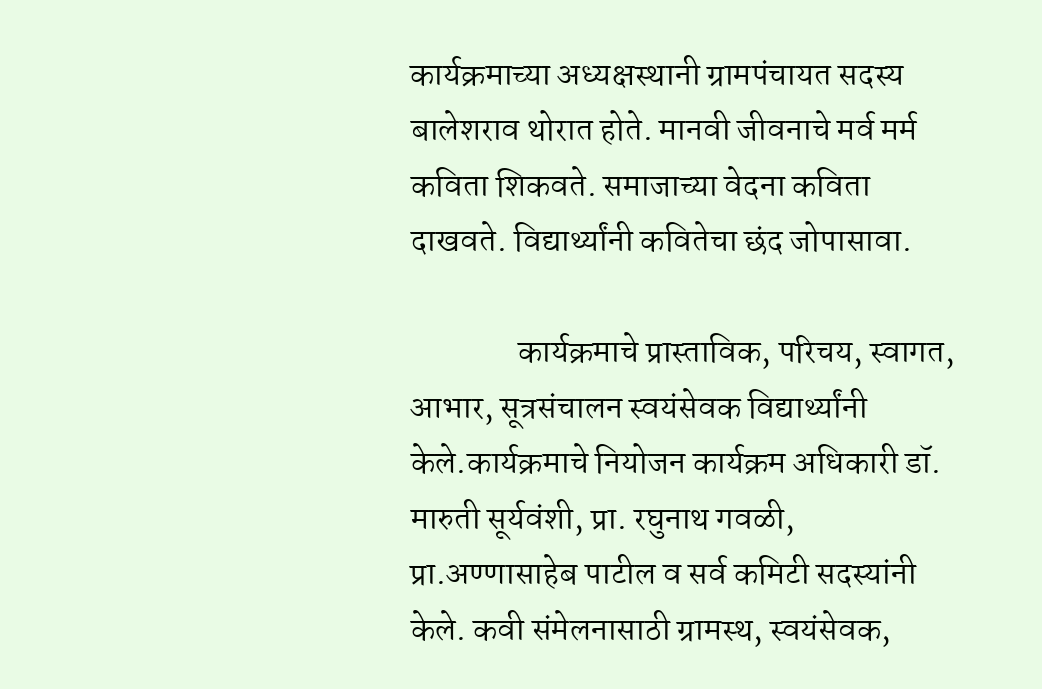कार्यक्रमाच्या अध्यक्षस्थानी ग्रामपंचायत सदस्य बालेशराव थोरात होते. मानवी जीवनाचे मर्व मर्म कविता शिकवते. समाजाच्या वेदना कविता दाखवते. विद्यार्थ्यांनी कवितेचा छंद जोपासावा.

                कार्यक्रमाचे प्रास्ताविक, परिचय, स्वागत, आभार, सूत्रसंचालन स्वयंसेवक विद्यार्थ्यांनी केले.कार्यक्रमाचे नियोजन कार्यक्रम अधिकारी डॉ. मारुती सूर्यवंशी, प्रा. रघुनाथ गवळी, प्रा.अण्णासाहेब पाटील व सर्व कमिटी सदस्यांनी केले. कवी संमेलनासाठी ग्रामस्थ, स्वयंसेवक,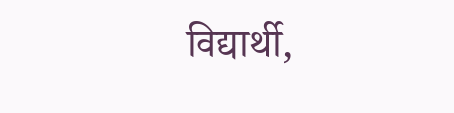विद्यार्थी,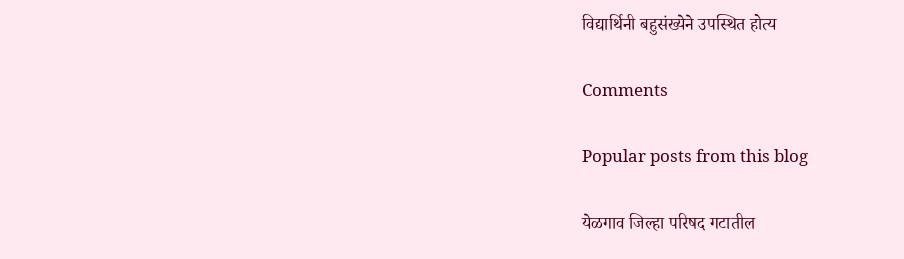विद्यार्थिनी बहुसंख्येने उपस्थित होत्य

Comments

Popular posts from this blog

येळगाव जिल्हा परिषद गटातील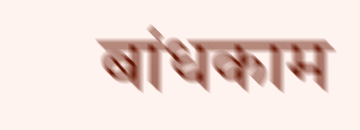बांधकाम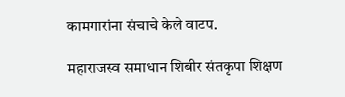कामगारांना संचाचे केले वाटप.

महाराजस्व समाधान शिबीर संतकृपा शिक्षण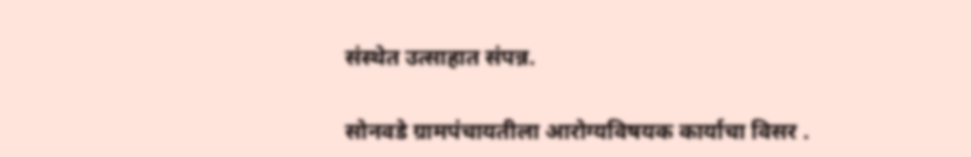संस्थेत उत्साहात संपन्न.

सोनवडे ग्रामपंचायतीला आरोग्यविषयक कार्याचा विसर .